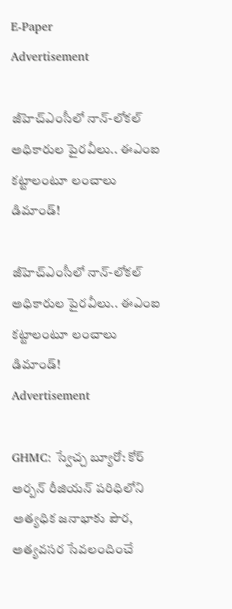E-Paper
Advertisement

జీహెచ్‌ఎంసీలో నాన్-లోకల్ అధికారుల పైరవీలు.. ఈఎంఐ కట్టాలంటూ లంచాలు డిమాండ్!

జీహెచ్‌ఎంసీలో నాన్-లోకల్ అధికారుల పైరవీలు.. ఈఎంఐ కట్టాలంటూ లంచాలు డిమాండ్!
Advertisement

GHMC: స్వేచ్చ బ్యూరో: కోర్ అర్బన్ రీజియన్ పరిధిలోని అత్యధిక జనాభాకు పౌర, అత్యవసర సేవలందించే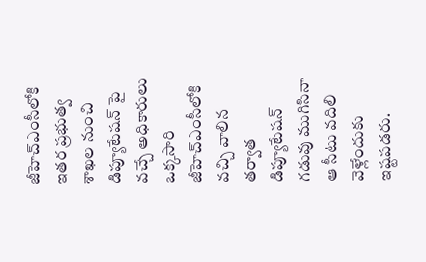జీహెచ్ఎంసీలోకి ఇతర ప్రభుత్వ శాఖల నుంచి డిప్యూటేషన్ పై వచ్చే అధికారులు ఒక్కసారి జీహెచ్ఎంసీలోకి వచ్చి వాలిన తర్వాత డిప్యూటేషన్ గడువు ముగిసినా ఆ సీటు వదిలి వెళ్లేందుకు ఇష్టపడరు.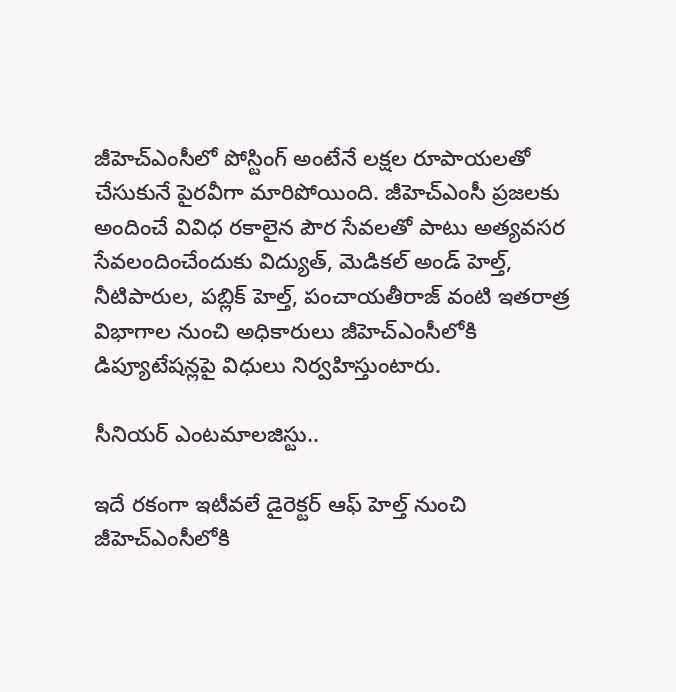జీహెచ్ఎంసీలో పోస్టింగ్ అంటేనే లక్షల రూపాయలతో చేసుకునే పైరవీగా మారిపోయింది. జీహెచ్ఎంసీ ప్రజలకు అందించే వివిధ రకాలైన పౌర సేవలతో పాటు అత్యవసర సేవలందించేందుకు విద్యుత్, మెడికల్ అండ్ హెల్త్, నీటిపారుల, పబ్లిక్ హెల్త్, పంచాయతీరాజ్ వంటి ఇతరాత్ర విభాగాల నుంచి అధికారులు జీహెచ్ఎంసీలోకి డిప్యూటేషన్లపై విధులు నిర్వహిస్తుంటారు.

సీనియర్ ఎంటమాలజిస్టు..

ఇదే రకంగా ఇటీవలే డైరెక్టర్ ఆఫ్ హెల్త్ నుంచి జీహెచ్ఎంసీలోకి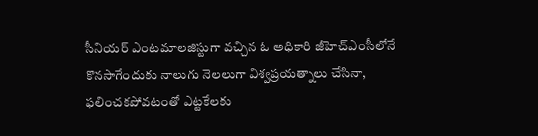సీనియర్ ఎంటమాలజిస్టుగా వచ్చిన ఓ అధికారి జీహెచ్ఎంసీలోనే కొనసాగేందుకు నాలుగు నెలలుగా విశ్వప్రయత్నాలు చేసినా, ఫలించకపోవటంతో ఎట్టకేలకు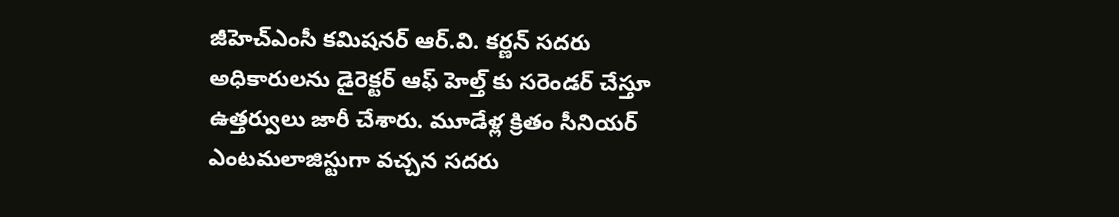జీహెచ్ఎంసీ కమిషనర్ ఆర్.వి. కర్ణన్ సదరు అధికారులను డైరెక్టర్ ఆఫ్ హెల్త్ కు సరెండర్ చేస్తూ ఉత్తర్వులు జారీ చేశారు. మూడేళ్ల క్రితం సీనియర్ ఎంటమలాజిస్టుగా వచ్చన సదరు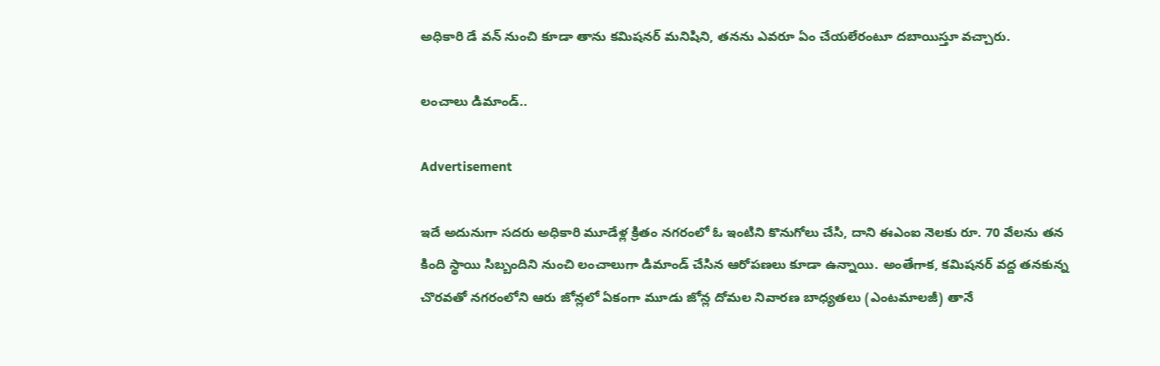అధికారి డే వన్ నుంచి కూడా తాను కమిషనర్ మనిషిని, తనను ఎవరూ ఏం చేయలేరంటూ దబాయిస్తూ వచ్చారు.

లంచాలు డిమాండ్..

Advertisement

ఇదే అదునుగా సదరు అధికారి మూడేళ్ల క్రితం నగరంలో ఓ ఇంటిని కొనుగోలు చేసి, దాని ఈఎంఐ నెలకు రూ. 70 వేలను తన కింది స్థాయి సిబ్బందిని నుంచి లంచాలుగా డిమాండ్ చేసిన ఆరోపణలు కూడా ఉన్నాయి. అంతేగాక, కమిషనర్ వద్ద తనకున్న చొరవతో నగరంలోని ఆరు జోన్లలో ఏకంగా మూడు జోన్ల దోమల నివారణ బాధ్యతలు (ఎంటమాలజీ) తానే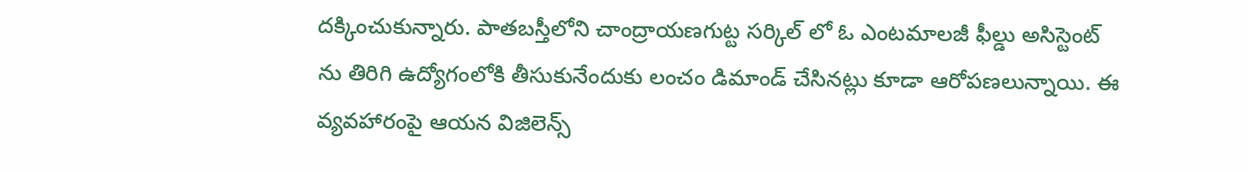దక్కించుకున్నారు. పాతబస్తీలోని చాంద్రాయణగుట్ట సర్కిల్ లో ఓ ఎంటమాలజీ ఫీల్డు అసిస్టెంట్ ను తిరిగి ఉద్యోగంలోకి తీసుకునేందుకు లంచం డిమాండ్ చేసినట్లు కూడా ఆరోపణలున్నాయి. ఈ వ్యవహారంపై ఆయన విజిలెన్స్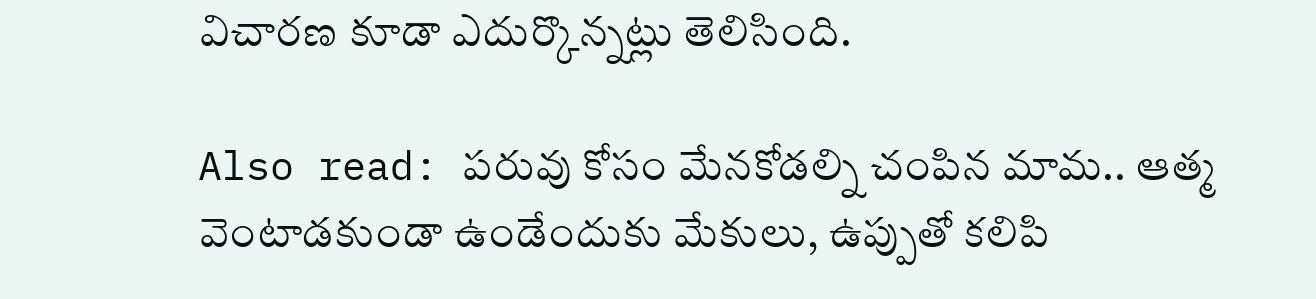విచారణ కూడా ఎదుర్కొన్నట్లు తెలిసింది.

Also read: పరువు కోసం మేనకోడల్ని చంపిన మామ.. ఆత్మ వెంటాడకుండా ఉండేందుకు మేకులు, ఉప్పుతో కలిపి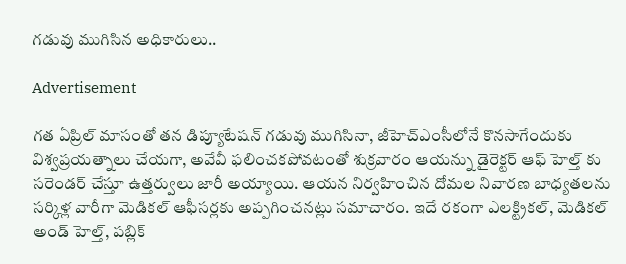గడువు ముగిసిన అధికారులు..

Advertisement

గత ఏప్రిల్ మాసంతో తన డిప్యూటేషన్ గడువు ముగిసినా, జీహెచ్ఎంసీలోనే కొనసాగేందుకు విశ్వప్రయత్నాలు చేయగా, అవేవీ ఫలించకపోవటంతో శుక్రవారం ఆయన్ను డైరెక్టర్ ఆఫ్ హెల్త్ కు సరెండర్ చేస్తూ ఉత్తర్వులు జారీ అయ్యాయి. ఆయన నిర్వహించిన దోమల నివారణ బాధ్యతలను సర్కిళ్ల వారీగా మెడికల్ ఆఫీసర్లకు అప్పగించనట్లు సమాచారం. ఇదే రకంగా ఎలక్ట్రికల్, మెడికల్ అండ్ హెల్త్, పబ్లిక్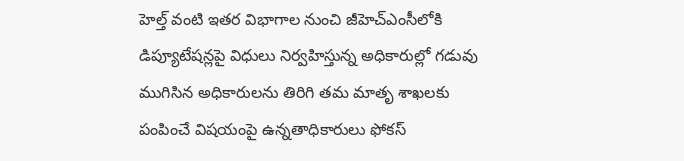హెల్త్ వంటి ఇతర విభాగాల నుంచి జీహెచ్ఎంసీలోకి డిప్యూటేషన్లపై విధులు నిర్వహిస్తున్న అధికారుల్లో గడువు ముగిసిన అధికారులను తిరిగి తమ మాతృ శాఖలకు పంపించే విషయంపై ఉన్నతాధికారులు ఫోకస్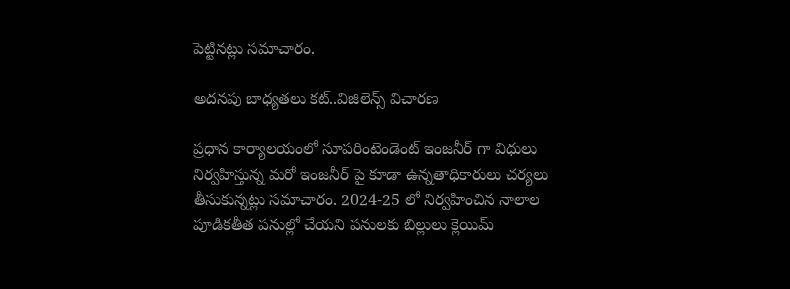పెట్టినట్లు సమాచారం.

అదనపు బాధ్యతలు కట్..విజిలెన్స్ విచారణ

ప్రధాన కార్యాలయంలో సూపరింటెండెంట్ ఇంజనీర్ గా విధులు నిర్వహిస్తున్న మరో ఇంజనీర్ పై కూడా ఉన్నతాధికారులు చర్యలు తీసుకున్నట్లు సమాచారం. 2024-25 లో నిర్వహించిన నాలాల పూడికతీత పనుల్లో చేయని పనులకు బిల్లులు క్లెయిమ్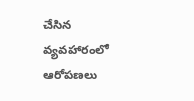చేసిన వ్యవహారంలో ఆరోపణలు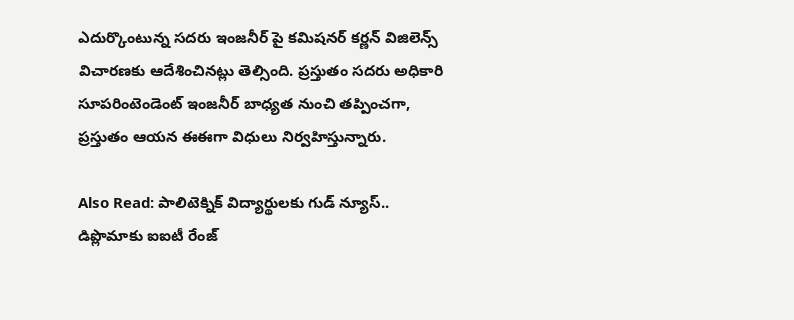ఎదుర్కొంటున్న సదరు ఇంజనీర్ పై కమిషనర్ కర్ణన్ విజిలెన్స్ విచారణకు ఆదేశించినట్లు తెల్సింది. ప్రస్తుతం సదరు అధికారి సూపరింటెండెంట్ ఇంజనీర్ బాధ్యత నుంచి తప్పించగా, ప్రస్తుతం ఆయన ఈఈగా విధులు నిర్వహిస్తున్నారు.

Also Read: పాలిటెక్నిక్ విద్యార్థులకు గుడ్ న్యూస్.. డిప్లొమాకు ఐఐటీ రేంజ్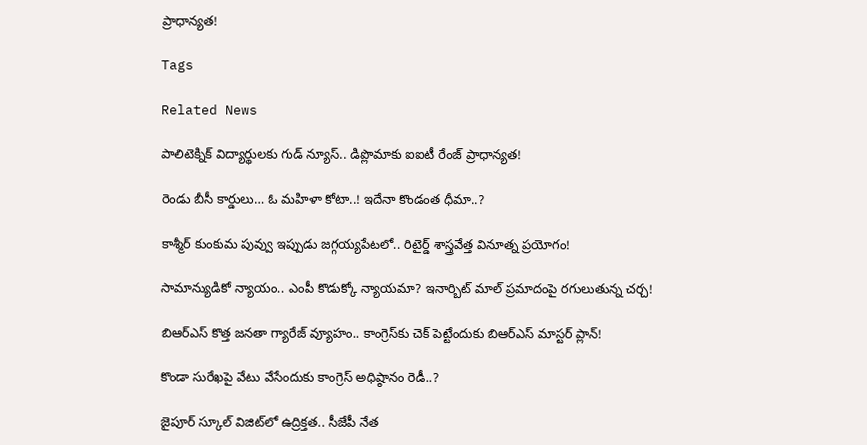ప్రాధాన్యత!

Tags

Related News

పాలిటెక్నిక్ విద్యార్థులకు గుడ్ న్యూస్.. డిప్లొమాకు ఐఐటీ రేంజ్ ప్రాధాన్యత!

రెండు బీసీ కార్డులు… ఓ మహిళా కోటా..! ఇదేనా కొండంత ధీమా..?

కాశ్మీర్ కుంకుమ పువ్వు ఇప్పుడు జగ్గయ్యపేటలో.. రిటైర్డ్ శాస్త్రవేత్త వినూత్న ప్రయోగం!

సామాన్యుడికో న్యాయం.. ఎంపీ కొడుక్కో న్యాయమా? ఇనార్బిట్ మాల్ ప్రమాదంపై రగులుతున్న చర్చ!

బిఆర్ఎస్ కొత్త జనతా గ్యారేజ్ వ్యూహం.. కాంగ్రెస్‌కు చెక్ పెట్టేందుకు బిఆర్ఎస్ మాస్టర్ ప్లాన్!

కొండా సురేఖపై వేటు వేసేందుకు కాంగ్రెస్ అధిష్ఠానం రెడీ..?

జైపూర్ స్కూల్ విజిట్‌లో ఉద్రిక్తత.. సీజేపీ నేత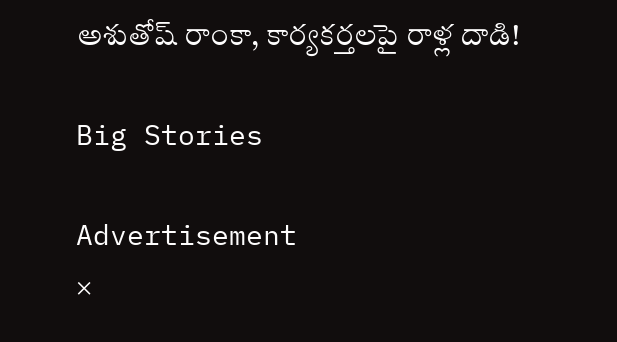అశుతోష్ రాంకా, కార్యకర్తలపై రాళ్ల దాడి!

Big Stories

Advertisement
×